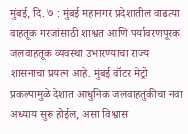मुंबई, दि. ७ : मुंबई महानगर प्रदेशातील वाढत्या वाहतूक गरजांसाठी शाश्वत आणि पर्यावरणपूरक जलवाहतूक व्यवस्था उभारण्याचा राज्य शासनाचा प्रयत्न आहे. मुंबई वॉटर मेट्रो प्रकल्पामुळे देशात आधुनिक जलवाहतुकीचा नवा अध्याय सुरू होईल, असा विश्वास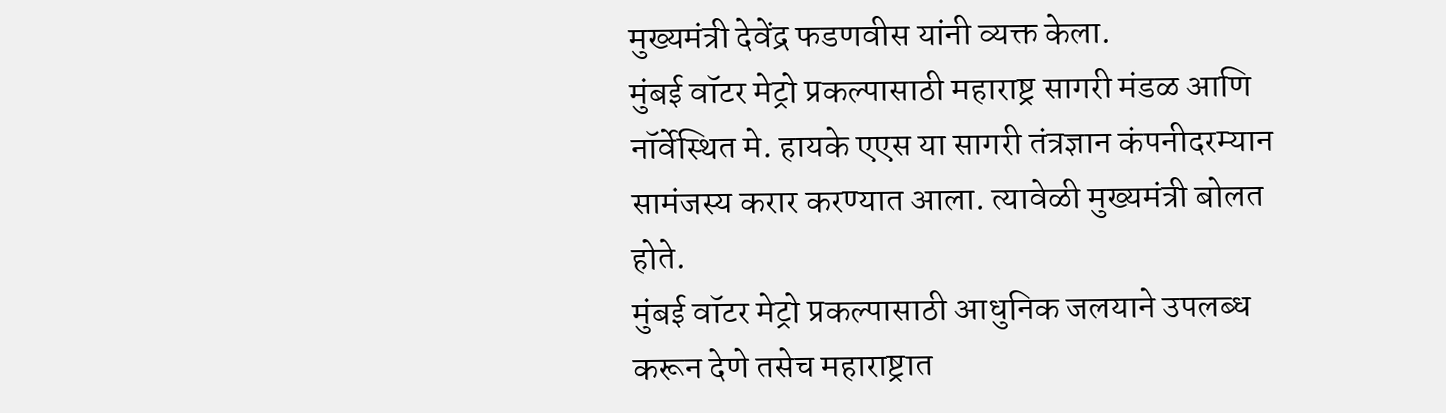मुख्यमंत्री देवेंद्र फडणवीस यांनी व्यक्त केला.
मुंबई वॉटर मेट्रो प्रकल्पासाठी महाराष्ट्र सागरी मंडळ आणि नॉर्वेस्थित मे. हायके एएस या सागरी तंत्रज्ञान कंपनीदरम्यान सामंजस्य करार करण्यात आला. त्यावेळी मुख्यमंत्री बोलत होते.
मुंबई वॉटर मेट्रो प्रकल्पासाठी आधुनिक जलयाने उपलब्ध करून देणे तसेच महाराष्ट्रात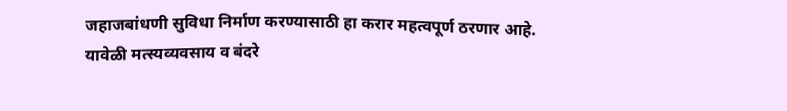जहाजबांधणी सुविधा निर्माण करण्यासाठी हा करार महत्वपूर्ण ठरणार आहे. यावेळी मत्स्यव्यवसाय व बंदरे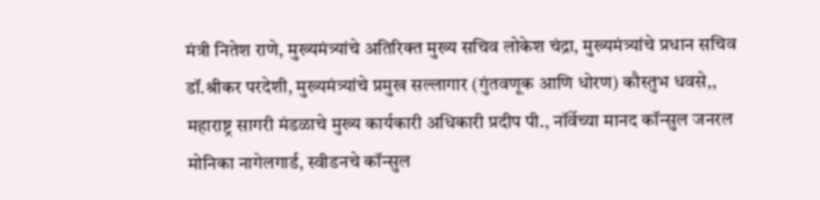मंत्री नितेश राणे, मुख्यमंत्र्यांचे अतिरिक्त मुख्य सचिव लोकेश चंद्रा, मुख्यमंत्र्यांचे प्रधान सचिव डॉ.श्रीकर परदेशी, मुख्यमंत्र्यांचे प्रमुख सल्लागार (गुंतवणूक आणि धोरण) कौस्तुभ धवसे,, महाराष्ट्र सागरी मंडळाचे मुख्य कार्यकारी अधिकारी प्रदीप पी., नॉर्वेच्या मानद कॉन्सुल जनरल मोनिका नागेलगार्ड, स्वीडनचे कॉन्सुल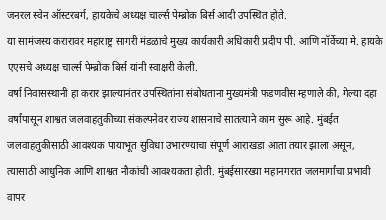जनरल स्वेन ऑस्टरबर्ग, हायकेचे अध्यक्ष चार्ल्स पेम्ब्रोक बिर्स आदी उपस्थित होते.
या सामंजस्य करारावर महाराष्ट्र सागरी मंडळाचे मुख्य कार्यकारी अधिकारी प्रदीप पी. आणि नॉर्वेच्या मे. हायके एएसचे अध्यक्ष चार्ल्स पेम्ब्रोक बिर्स यांनी स्वाक्षरी केली.
वर्षा निवासस्थानी हा करार झाल्यानंतर उपस्थितांना संबोधताना मुख्यमंत्री फडणवीस म्हणाले की, गेल्या दहा वर्षांपासून शाश्वत जलवाहतुकीच्या संकल्पनेवर राज्य शासनाचे सातत्याने काम सुरू आहे. मुंबईत जलवाहतुकीसाठी आवश्यक पायाभूत सुविधा उभारण्याचा संपूर्ण आराखडा आता तयार झाला असून, त्यासाठी आधुनिक आणि शाश्वत नौकांची आवश्यकता होती. मुंबईसारख्या महानगरात जलमार्गांचा प्रभावी वापर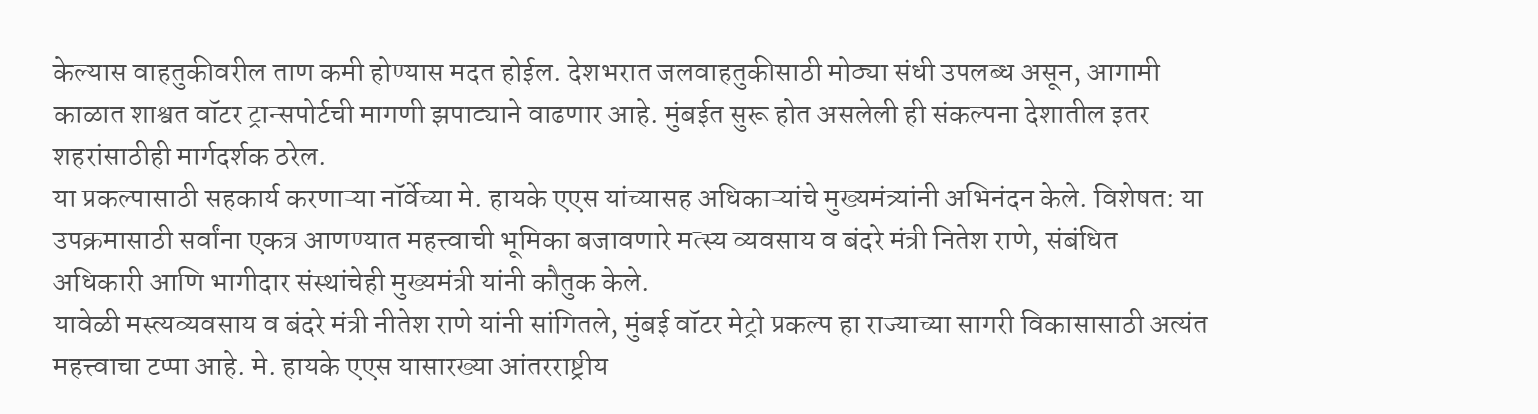केल्यास वाहतुकीवरील ताण कमी होण्यास मदत होईल. देशभरात जलवाहतुकीसाठी मोठ्या संधी उपलब्ध असून, आगामी काळात शाश्वत वॉटर ट्रान्सपोर्टची मागणी झपाट्याने वाढणार आहे. मुंबईत सुरू होत असलेली ही संकल्पना देशातील इतर शहरांसाठीही मार्गदर्शक ठरेल.
या प्रकल्पासाठी सहकार्य करणाऱ्या नॉर्वेच्या मे. हायके एएस यांच्यासह अधिकाऱ्यांचे मुख्यमंत्र्यांनी अभिनंदन केले. विशेषत: या उपक्रमासाठी सर्वांना एकत्र आणण्यात महत्त्वाची भूमिका बजावणारे मत्स्य व्यवसाय व बंदरे मंत्री नितेश राणे, संबंधित अधिकारी आणि भागीदार संस्थांचेही मुख्यमंत्री यांनी कौतुक केले.
यावेळी मस्त्यव्यवसाय व बंदरे मंत्री नीतेश राणे यांनी सांगितले, मुंबई वॉटर मेट्रो प्रकल्प हा राज्याच्या सागरी विकासासाठी अत्यंत महत्त्वाचा टप्पा आहे. मे. हायके एएस यासारख्या आंतरराष्ट्रीय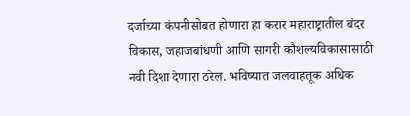दर्जाच्या कंपनीसोबत होणारा हा करार महाराष्ट्रातील बंदर विकास, जहाजबांधणी आणि सागरी कौशल्यविकासासाठी नवी दिशा देणारा ठरेल. भविष्यात जलवाहतूक अधिक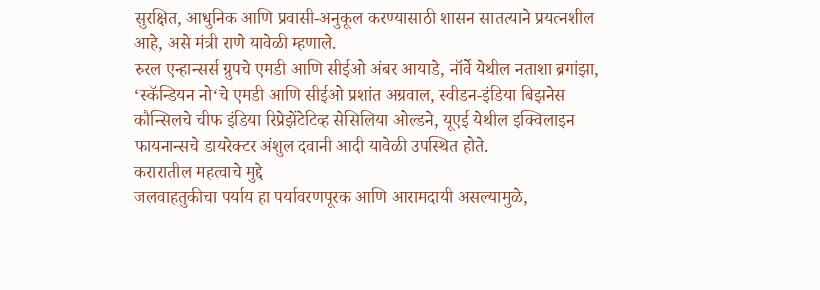सुरक्षित, आधुनिक आणि प्रवासी-अनुकूल करण्यासाठी शासन सातत्याने प्रयत्नशील आहे, असे मंत्री राणे यावेळी म्हणाले.
रुरल एन्हान्सर्स ग्रुपचे एमडी आणि सीईओ अंबर आयाडे, नॉर्वे येथील नताशा ब्रगांझा, ‘स्कॅन्डियन नो‘चे एमडी आणि सीईओ प्रशांत अग्रवाल, स्वीडन-इंडिया बिझनेस कौन्सिलचे चीफ इंडिया रिप्रेझेंटेटिव्ह सेसिलिया ओल्डने, यूएई येथील इक्विलाइन फायनान्सचे डायरेक्टर अंशुल दवानी आदी यावेळी उपस्थित होते.
करारातील महत्वाचे मुद्दे
जलवाहतुकीचा पर्याय हा पर्यावरणपूरक आणि आरामदायी असल्यामुळे,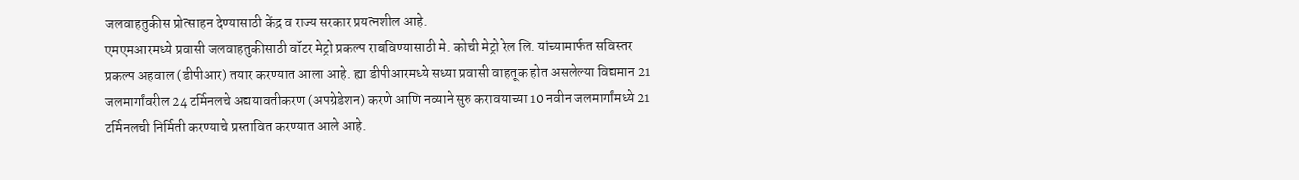जलवाहतुकीस प्रोत्साहन देण्यासाठी केंद्र व राज्य सरकार प्रयत्नशील आहे.
एमएमआरमध्ये प्रवासी जलवाहतुकीसाठी वॉटर मेट्रो प्रकल्प राबविण्यासाठी मे. कोची मेट्रो रेल लि. यांच्यामार्फत सविस्तर प्रकल्प अहवाल (डीपीआर) तयार करण्यात आला आहे. ह्या डीपीआरमध्ये सध्या प्रवासी वाहतूक होत असलेल्या विद्यमान 21 जलमार्गांवरील 24 टर्मिनलचे अद्ययावतीकरण (अपग्रेडेशन) करणे आणि नव्याने सुरु करावयाच्या 10 नवीन जलमार्गांमध्ये 21 टर्मिनलची निर्मिती करण्याचे प्रस्तावित करण्यात आले आहे.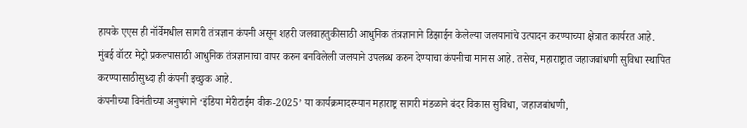हायके एएस ही नॉर्वेमधील सागरी तंत्रज्ञान कंपनी असून शहरी जलवाहतुकीसाठी आधुनिक तंत्रज्ञानाने डिझाईन केलेल्या जलयानांचे उत्पादन करण्याच्या क्षेत्रात कार्यरत आहे.
मुंबई वॉटर मेट्रो प्रकल्पासाठी आधुनिक तंत्रज्ञानाचा वापर करुन बनविलेली जलयाने उपलब्ध करुन देण्याचा कंपनीचा मानस आहे. तसेच, महाराष्ट्रात जहाजबांधणी सुविधा स्थापित करण्यासाठीसुध्दा ही कंपनी इच्छुक आहे.
कंपनीच्या विनंतीच्या अनुषंगाने ‘इंडिया मेरीटाईम वीक-2025’ या कार्यक्रमादरम्यान महाराष्ट्र सागरी मंडळाने बंदर विकास सुविधा, जहाजबांधणी,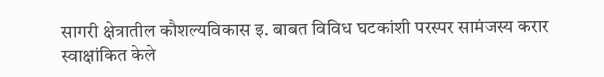सागरी क्षेत्रातील कौशल्यविकास इ. बाबत विविध घटकांशी परस्पर सामंजस्य करार स्वाक्षांकित केले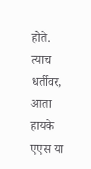होते. त्याच धर्तीवर, आता हायके एएस या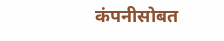कंपनीसोबत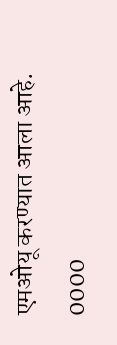एमओयू करण्यात आला आहे.
0000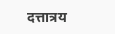दत्तात्रय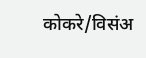कोकरे/विसंअ